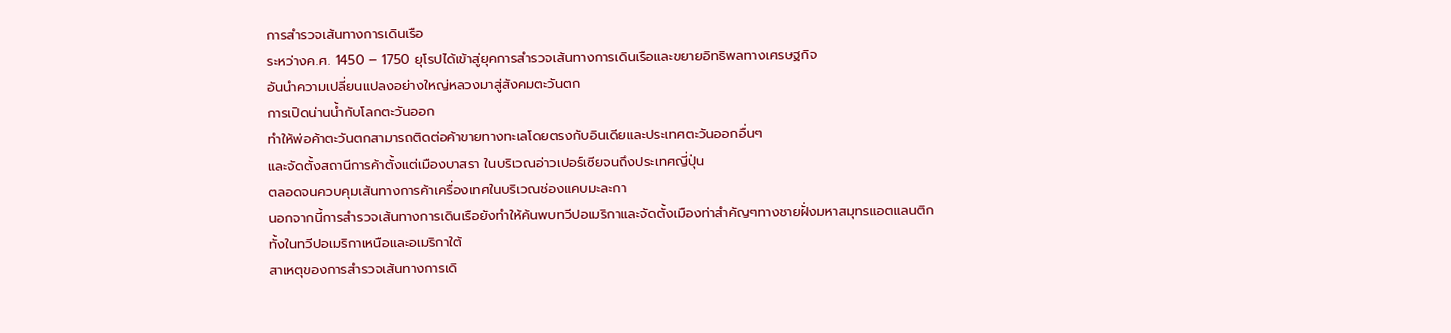การสำรวจเส้นทางการเดินเรือ
ระหว่างค.ศ. 1450 – 1750 ยุโรปได้เข้าสู่ยุคการสำรวจเส้นทางการเดินเรือและขยายอิทธิพลทางเศรษฐกิจ
อันนำความเปลี่ยนแปลงอย่างใหญ่หลวงมาสู่สังคมตะวันตก
การเปิดน่านน้ำกับโลกตะวันออก
ทำให้พ่อค้าตะวันตกสามารถติดต่อค้าขายทางทะเลโดยตรงกับอินเดียและประเทศตะวันออกอื่นๆ
และจัดตั้งสถานีการค้าตั้งแต่เมืองบาสรา ในบริเวณอ่าวเปอร์เซียจนถึงประเทศญี่ปุ่น
ตลอดจนควบคุมเส้นทางการค้าเครื่องเทศในบริเวณช่องแคบมะละกา
นอกจากนี้การสำรวจเส้นทางการเดินเรือยังทำให้ค้นพบทวีปอเมริกาและจัดตั้งเมืองท่าสำคัญๆทางชายฝั่งมหาสมุทรแอตแลนติกทั้งในทวีปอเมริกาเหนือและอเมริกาใต้
สาเหตุของการสำรวจเส้นทางการเดิ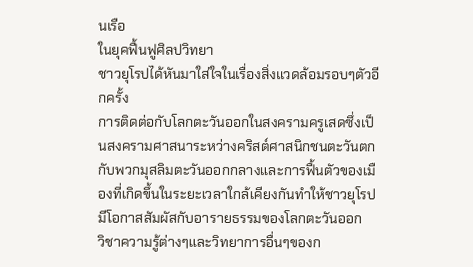นเรือ
ในยุคฟื้นฟูศิลปวิทยา
ชาวยุโรปได้หันมาใส่ใจในเรื่องสิ่งแวดล้อมรอบๆตัวอีกครั้ง
การติดต่อกับโลกตะวันออกในสงครามครูเสดซึ่งเป็นสงครามศาสนาระหว่างคริสต์ศาสนิกชนตะวันตกกับพวกมุสลิมตะวันออกกลางและการฟื้นตัวของเมืองที่เกิดขึ้นในระยะเวลาใกล้เคียงกันทำให้ชาวยุโรปมีโอกาสสัมผัสกับอารายธรรมของโลกตะวันออก
วิชาความรู้ต่างๆและวิทยาการอื่นๆของก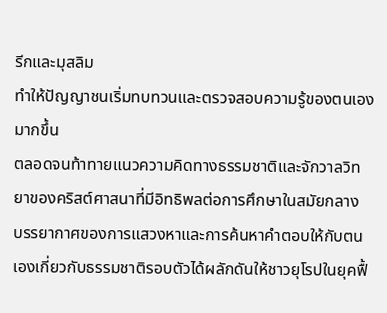รีกและมุสลิม
ทำให้ปัญญาชนเริ่มทบทวนและตรวจสอบความรู้ของตนเองมากขึ้น
ตลอดจนท้าทายแนวความคิดทางธรรมชาติและจักวาลวิทยาของคริสต์ศาสนาที่มีอิทธิพลต่อการศึกษาในสมัยกลาง
บรรยากาศของการแสวงหาและการค้นหาคำตอบให้กับตนเองเกี่ยวกับธรรมชาติรอบตัวได้ผลักดันให้ชาวยุโรปในยุคฟื้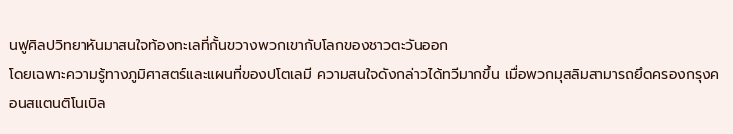นฟูศิลปวิทยาหันมาสนใจท้องทะเลที่กั้นขวางพวกเขากับโลกของชาวตะวันออก
โดยเฉพาะความรู้ทางภูมิศาสตร์และแผนที่ของปโตเลมี ความสนใจดังกล่าวได้ทวีมากขึ้น เมื่อพวกมุสลิมสามารถยึดครองกรุงคอนสแตนติโนเบิล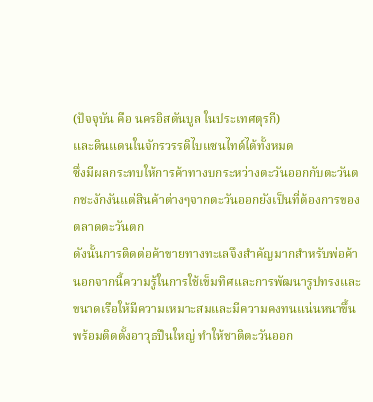(ปัจจุบัน คือ นครอิสตันบูล ในประเทศตุรกี)
และดินแดนในจักรวรรดิไบแซนไทด์ได้ทั้งหมด
ซึ่งมีผลกระทบให้การค้าทางบกระหว่างตะวันออกกับตะวันตกชะงักงันแต่สินค้าต่างๆจากตะวันออกยังเป็นที่ต้องการของตลาดตะวันตก
ดังนั้นการติดต่อค้าขายทางทะเลจึงสำคัญมากสำหรับพ่อค้า
นอกจากนี้ความรู้ในการใช้เข็มทิศและการพัฒนารูปทรงและขนาดเรือให้มีความเหมาะสมและมีความคงทนแน่นหนาขึ้น
พร้อมติดตั้งอาวุธปืนใหญ่ ทำให้ชาติตะวันออก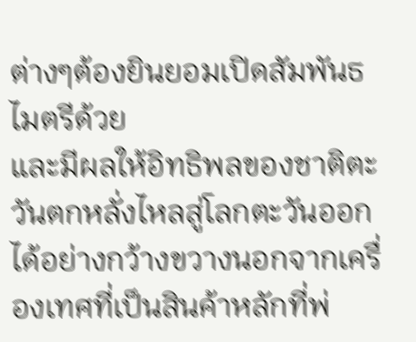ต่างๆต้องยินยอมเปิดสัมพันธไมตรีด้วย
และมีผลให้อิทธิพลของชาติตะวันตกหลั่งไหลสู่โลกตะวันออกได้อย่างกว้างขวางนอกจากเครื่องเทศที่เป็นสินค้าหลักที่พ่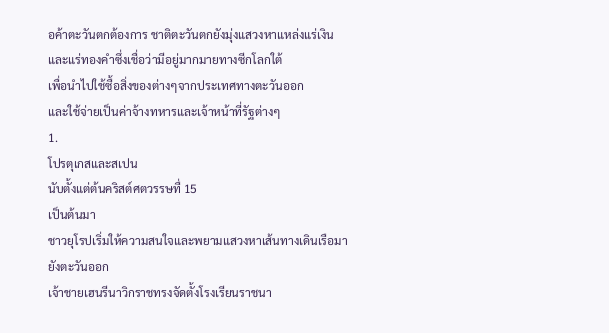อค้าตะวันตกต้องการ ชาติตะวันตกยังมุ่งแสวงหาแหล่งแร่เงินและแร่ทองคำซึ่งเชื่อว่ามีอยู่มากมายทางซีกโลกใต้
เพื่อนำไปใช้ซื้อสิ่งของต่างๆจากประเทศทางตะวันออก
และใช้จ่ายเป็นค่าจ้างทหารและเจ้าหน้าที่รัฐต่างๆ
1.
โปรตุเกสและสเปน
นับตั้งแต่ต้นคริสต์ศตวรรษทื่ 15
เป็นต้นมา
ชาวยุโรปเริ่มให้ความสนใจและพยามแสวงหาเส้นทางเดินเรือมายังตะวันออก
เจ้าชายเฮนรีนาวิกราชทรงจัดตั้งโรงเรียนราชนา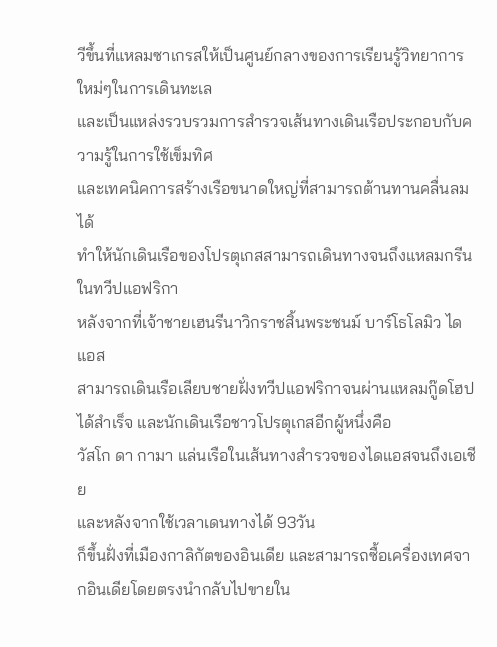วีขึ้นที่แหลมซาเกรสให้เป็นศูนย์กลางของการเรียนรู้วิทยาการใหม่ๆในการเดินทะเล
และเป็นแหล่งรวบรวมการสำรวจเส้นทางเดินเรือประกอบกับความรู้ในการใช้เข็มทิศ
และเทคนิคการสร้างเรือขนาดใหญ่ที่สามารถต้านทานคลื่นลมได้
ทำให้นักเดินเรือของโปรตุเกสสามารถเดินทางจนถึงแหลมกรีนในทวีปแอฟริกา
หลังจากที่เจ้าชายเฮนรีนาวิกราชสิ้นพระชนม์ บาร์โธโลมิว ไดแอส
สามารถเดินเรือเลียบชายฝั่งทวีปแอฟริกาจนผ่านแหลมกู๊ดโฮปได้สำเร็จ และนักเดินเรือชาวโปรตุเกสอีกผู้หนึ่งคือ
วัสโก ดา กามา แล่นเรือในเส้นทางสำรวจของไดแอสจนถึงเอเชีย
และหลังจากใช้เวลาเดนทางได้ 93วัน
ก็ขึ้นฝั่งที่เมืองกาลิกัตของอินเดีย และสามารถซื้อเครื่องเทศจากอินเดียโดยตรงนำกลับไปขายใน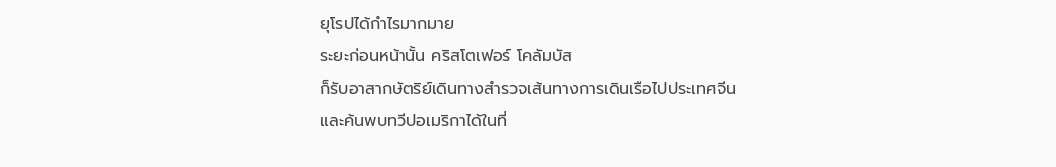ยุโรปได้กำไรมากมาย
ระยะก่อนหน้านั้น คริสโตเฟอร์ โคลัมบัส
ก็รับอาสากษัตริย์เดินทางสำรวจเส้นทางการเดินเรือไปประเทศจีน
และค้นพบทวีปอเมริกาได้ในที่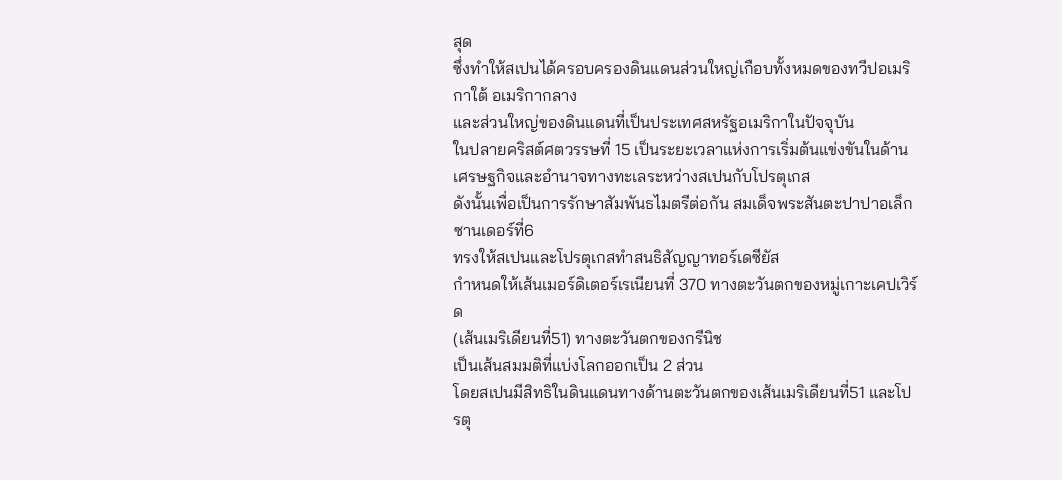สุด
ซึ่งทำให้สเปนได้ครอบครองดินแดนส่วนใหญ่เกือบทั้งหมดของทวีปอเมริกาใต้ อเมริกากลาง
และส่วนใหญ่ของดินแดนที่เป็นประเทศสหรัฐอเมริกาในปัจจุบัน
ในปลายคริสต์ศตวรรษที่ 15 เป็นระยะเวลาแห่งการเริ่มต้นแข่งขันในด้านเศรษฐกิจและอำนาจทางทะเลระหว่างสเปนกับโปรตุเกส
ดังนั้นเพื่อเป็นการรักษาสัมพันธไมตรีต่อกัน สมเด็จพระสันตะปาปาอเล็กซานเดอร์ที่6
ทรงให้สเปนและโปรตุเกสทำสนธิสัญญาทอร์เดซียัส
กำหนดให้เส้นเมอร์ดิเตอร์เรเนียนที่ 370 ทางตะวันตกของหมู่เกาะเคปเวิร์ด
(เส้นเมริเดียนที่51) ทางตะวันตกของกรีนิช
เป็นเส้นสมมติที่แบ่งโลกออกเป็น 2 ส่วน
โดยสเปนมีสิทธิในดินแดนทางด้านตะวันตกของเส้นเมริเดียนที่51 และโปรตุ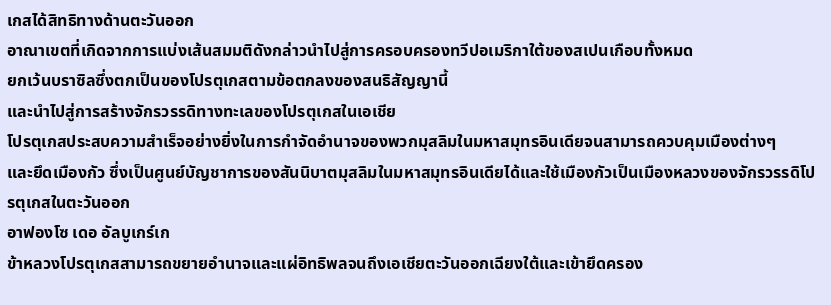เกสได้สิทธิทางด้านตะวันออก
อาณาเขตที่เกิดจากการแบ่งเส้นสมมติดังกล่าวนำไปสู่การครอบครองทวีปอเมริกาใต้ของสเปนเกือบทั้งหมด
ยกเว้นบราซิลซึ่งตกเป็นของโปรตุเกสตามข้อตกลงของสนธิสัญญานี้
และนำไปสู่การสร้างจักรวรรดิทางทะเลของโปรตุเกสในเอเชีย
โปรตุเกสประสบความสำเร็จอย่างยิ่งในการกำจัดอำนาจของพวกมุสลิมในมหาสมุทรอินเดียจนสามารถควบคุมเมืองต่างๆ
และยึดเมืองกัว ซึ่งเป็นศูนย์บัญชาการของสันนิบาตมุสลิมในมหาสมุทรอินเดียได้และใช้เมืองกัวเป็นเมืองหลวงของจักรวรรดิโปรตุเกสในตะวันออก
อาฟองโซ เดอ อัลบูเกร์เก
ข้าหลวงโปรตุเกสสามารถขยายอำนาจและแผ่อิทธิพลจนถึงเอเชียตะวันออกเฉียงใต้และเข้ายึดครอง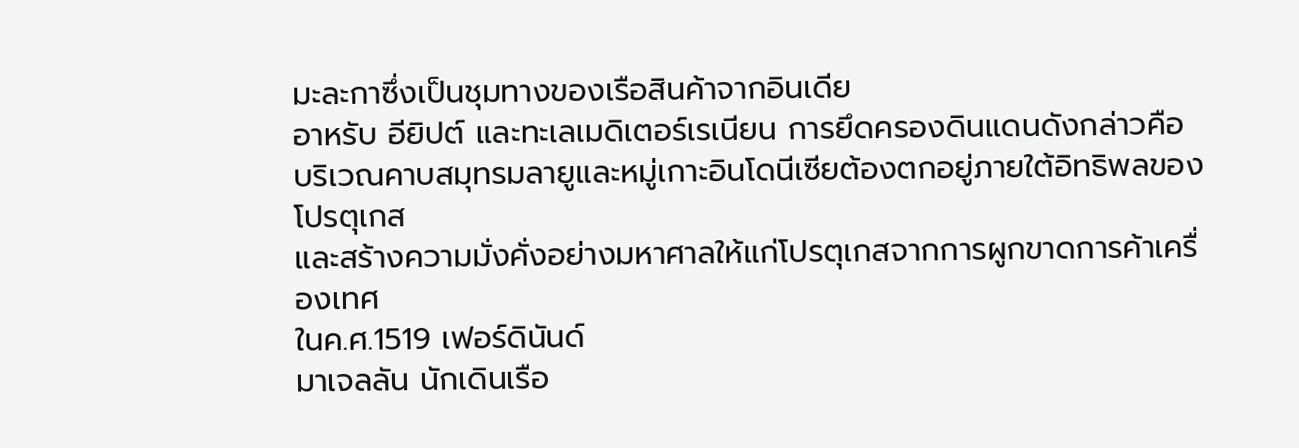มะละกาซึ่งเป็นชุมทางของเรือสินค้าจากอินเดีย
อาหรับ อียิปต์ และทะเลเมดิเตอร์เรเนียน การยึดครองดินแดนดังกล่าวคือ
บริเวณคาบสมุทรมลายูและหมู่เกาะอินโดนีเซียต้องตกอยู่ภายใต้อิทธิพลของโปรตุเกส
และสร้างความมั่งคั่งอย่างมหาศาลให้แก่โปรตุเกสจากการผูกขาดการค้าเครื่องเทศ
ในค.ศ.1519 เฟอร์ดินันด์
มาเจลลัน นักเดินเรือ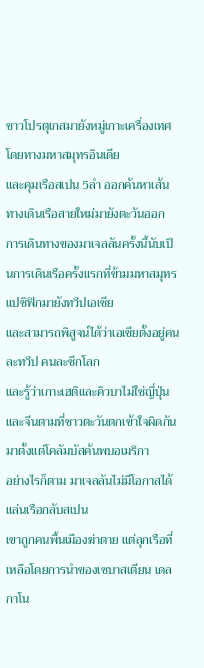ชาวโปรตุเกสมายังหมู่เกาะเครื่องเทศโดยทางมหาสมุทรอินเดีย
และคุมเรือสเปน 5ลำ ออกค้นหาเส้นทางเดินเรือสายใหม่มายังตะวันออก
การเดินทางของมาเจลลันครั้งนี้นับเป็นการเดินเรือครั้งแรกที่ข้ามมหาสมุทรแปซิฟิกมายังทวีปเอเชีย
และสามารถพิสูจน์ได้ว่าเอเชียตั้งอยู่คนละทวีป คนละซีกโลก
และรู้ว่าเกาะเฮติและคิวบาไม่ใช่ญี่ปุ่นและจีนตามที่ชาวตะวันตกเข้าใจผิดกันมาตั้งแต่โคลัมบัสค้นพบอเมริกา
อย่างไรก็ตาม มาเจลลันไม่มีโอกาสได้แล่นเรือกลับสเปน
เขาถูกคนพื้นเมืองฆ่าตาย แต่ลุกเรือที่เหลือโดยการนำของเซบาสเตียน เดล กาโน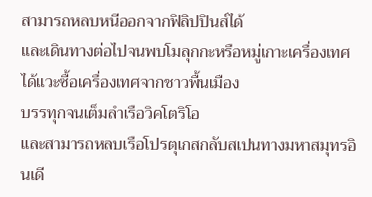สามารถหลบหนีออกจากฟิลิปปินส์ได้
และเดินทางต่อไปจนพบโมลุกกะหรือหมู่เกาะเครื่องเทศ ได้แวะซื้อเครื่องเทศจากชาวพื้นเมือง
บรรทุกจนเต็มลำเรือวิคโตริโอ
และสามารถหลบเรือโปรตุเกสกลับสเปนทางมหาสมุทรอินเดี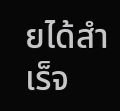ยได้สำเร็จ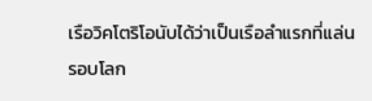เรือวิคโตริโอนับได้ว่าเป็นเรือลำแรกที่แล่นรอบโลก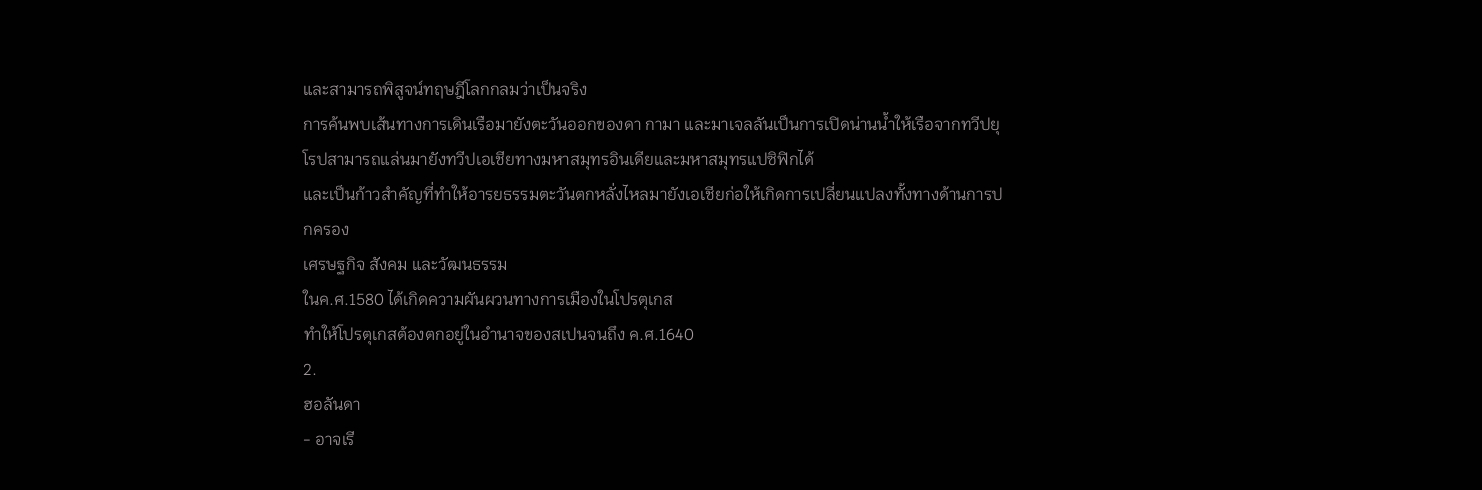และสามารถพิสูจน์ทฤษฎีโลกกลมว่าเป็นจริง
การค้นพบเส้นทางการเดินเรือมายังตะวันออกของดา กามา และมาเจลลันเป็นการเปิดน่านน้ำให้เรือจากทวีปยุโรปสามารถแล่นมายังทวีปเอเชียทางมหาสมุทรอินเดียและมหาสมุทรแปซิฟิกได้
และเป็นก้าวสำคัญที่ทำให้อารยธรรมตะวันตกหลั่งไหลมายังเอเชียก่อให้เกิดการเปลี่ยนแปลงทั้งทางด้านการปกครอง
เศรษฐกิจ สังคม และวัฒนธรรม
ในค.ศ.1580 ได้เกิดความผันผวนทางการเมืองในโปรตุเกส
ทำให้โปรตุเกสต้องตกอยู่ในอำนาจของสเปนจนถึง ค.ศ.1640
2.
ฮอลันดา
- อาจเรี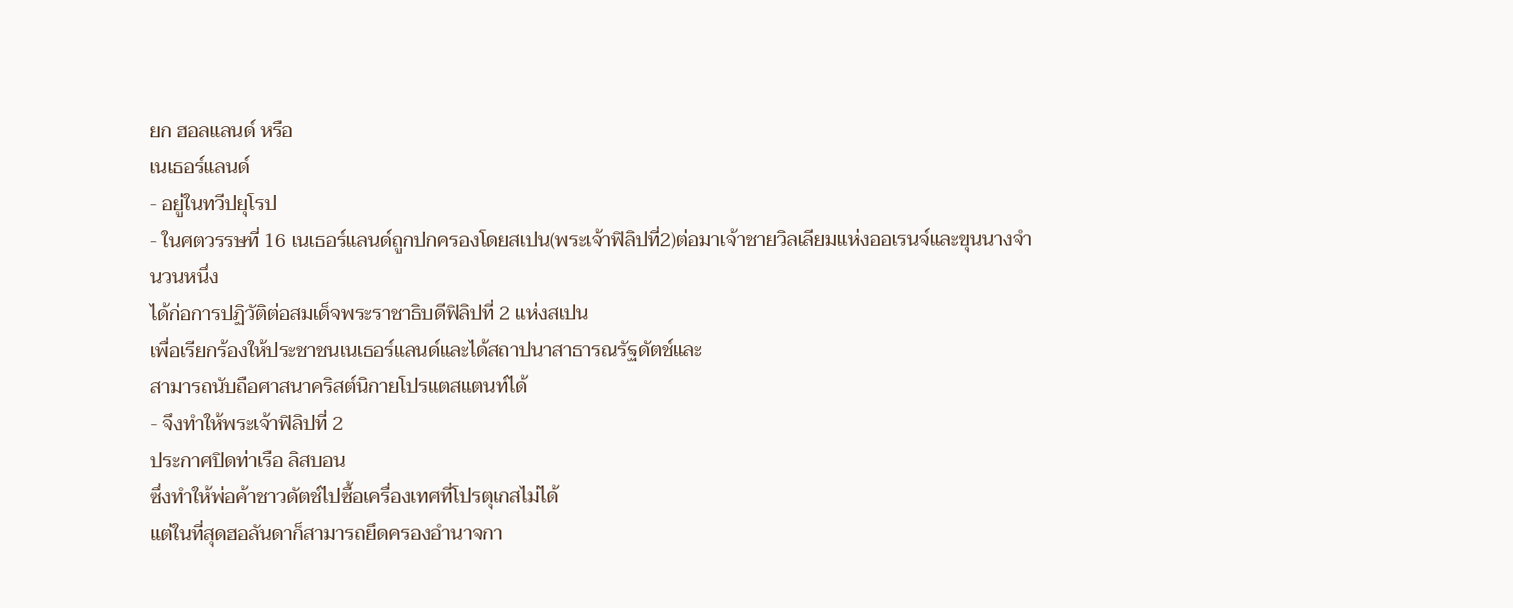ยก ฮอลแลนด์ หรือ
เนเธอร์แลนด์
- อยู่ในทวีปยุโรป
- ในศตวรรษที่ 16 เนเธอร์แลนด์ถูกปกครองโดยสเปน(พระเจ้าฟิลิปที่2)ต่อมาเจ้าชายวิลเลียมแห่งออเรนจ์และขุนนางจำนวนหนึ่ง
ได้ก่อการปฏิวัติต่อสมเด็จพระราชาธิบดีฟิลิปที่ 2 แห่งสเปน
เพื่อเรียกร้องให้ประชาชนเนเธอร์แลนด์และได้สถาปนาสาธารณรัฐดัตช์และ
สามารถนับถือศาสนาคริสต์นิกายโปรแตสแตนท์ได้
- จึงทำให้พระเจ้าฟิลิปที่ 2
ประกาศปิดท่าเรือ ลิสบอน
ซึ่งทำให้พ่อค้าชาวดัตช์ไปซื้อเครื่องเทศที่โปรตุเกสไม่ได้
แต่ในที่สุดฮอลันดาก็สามารถยึดครองอำนาจกา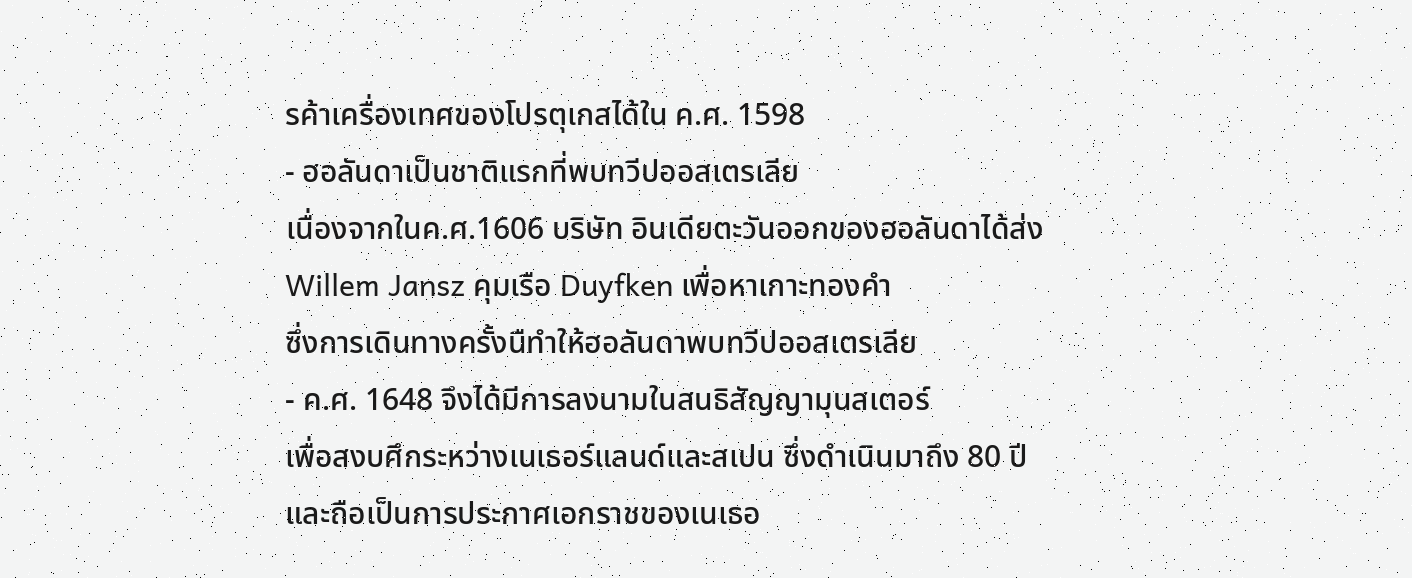รค้าเครื่องเทศของโปรตุเกสได้ใน ค.ศ. 1598
- ฮอลันดาเป็นชาติแรกที่พบทวีปออสเตรเลีย
เนื่องจากในค.ศ.1606 บริษัท อินเดียตะวันออกของฮอลันดาได้ส่ง
Willem Jansz คุมเรือ Duyfken เพื่อหาเกาะทองคำ
ซึ่งการเดินทางครั้งนืทำให้ฮอลันดาพบทวีปออสเตรเลีย
- ค.ศ. 1648 จึงได้มีการลงนามในสนธิสัญญามุนสเตอร์
เพื่อสงบศึกระหว่างเนเธอร์แลนด์และสเปน ซึ่งดำเนินมาถึง 80 ปี
และถือเป็นการประกาศเอกราชของเนเธอ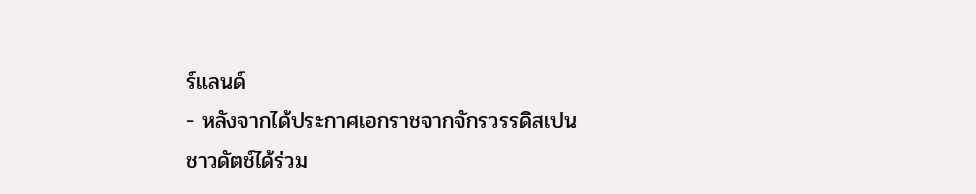ร์แลนด์
- หลังจากได้ประกาศเอกราชจากจักรวรรดิสเปน
ชาวดัตช์ได้ร่วม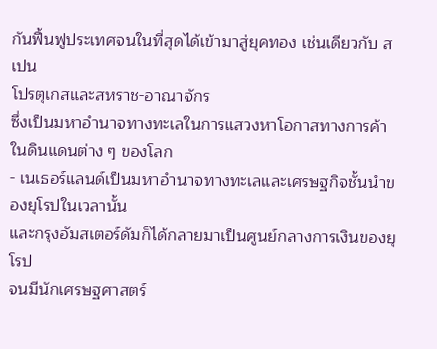กันฟื้นฟูประเทศจนในที่สุดได้เข้ามาสู่ยุคทอง เช่นเดียวกับ สเปน
โปรตุเกสและสหราช-อาณาจักร
ซึ่งเป็นมหาอำนาจทางทะเลในการแสวงหาโอกาสทางการค้าในดินแดนต่าง ๆ ของโลก
- เนเธอร์แลนด์เป็นมหาอำนาจทางทะเลและเศรษฐกิจชั้นนำของยุโรปในเวลานั้น
และกรุงอัมสเตอร์ดัมก็ได้กลายมาเป็นศูนย์กลางการเงินของยุโรป
จนมีนักเศรษฐศาสตร์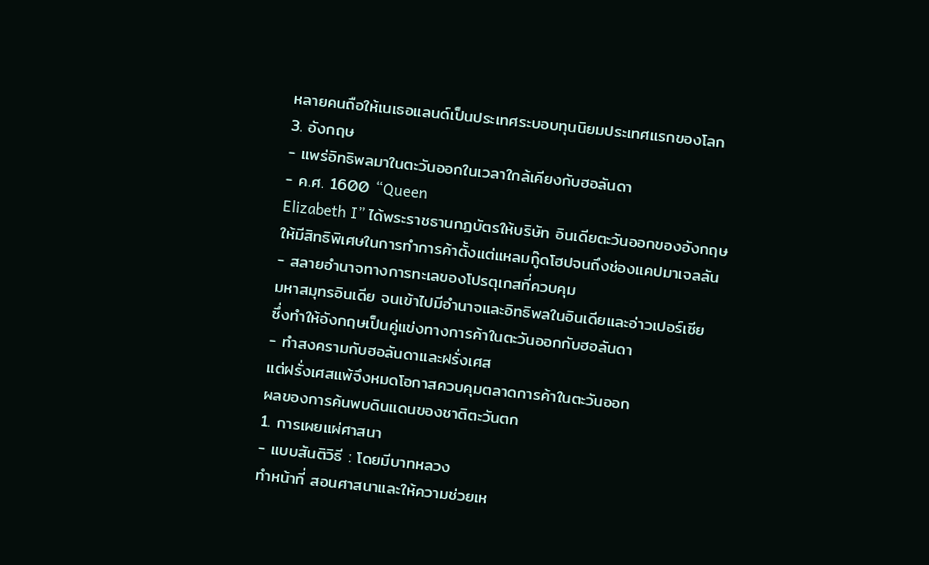หลายคนถือให้เนเธอแลนด์เป็นประเทศระบอบทุนนิยมประเทศแรกของโลก
3. อังกฤษ
- แพร่อิทธิพลมาในตะวันออกในเวลาใกล้เคียงกับฮอลันดา
- ค.ศ. 1600 “Queen
Elizabeth I” ได้พระราชธานกฏบัตรให้บริษัท อินเดียตะวันออกของอังกฤษ
ให้มีสิทธิพิเศษในการทำการค้าตั้งแต่แหลมกู๊ดโฮปจนถึงช่องแคปมาเจลลัน
- สลายอำนาจทางการทะเลของโปรตุเกสที่ควบคุม
มหาสมุทรอินเดีย จนเข้าไปมีอำนาจและอิทธิพลในอินเดียและอ่าวเปอร์เซีย
ซึ่งทำให้อังกฤษเป็นคู่แข่งทางการค้าในตะวันออกกับฮอลันดา
- ทำสงครามกับฮอลันดาและฝรั่งเศส
แต่ฝรั่งเศสแพ้จึงหมดโอกาสควบคุมตลาดการค้าในตะวันออก
ผลของการค้นพบดินแดนของชาติตะวันตก
1. การเผยแผ่ศาสนา
- แบบสันติวิธี : โดยมีบาทหลวง
ทำหน้าที่ สอนศาสนาและให้ความช่วยเห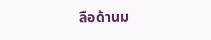ลือด้านม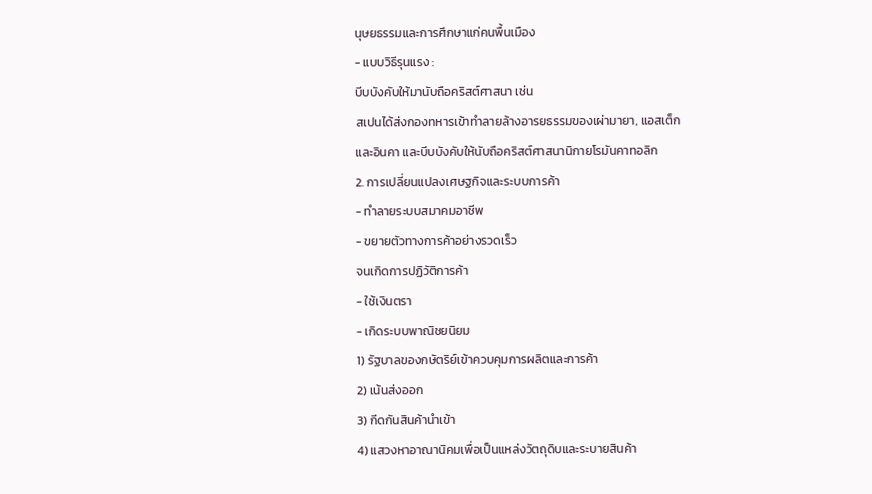นุษยธรรมและการศึกษาแก่คนพื้นเมือง
- แบบวิธีรุนแรง :
บีบบังคับให้มานับถือคริสต์ศาสนา เช่น
สเปนได้ส่งกองทหารเข้าทำลายล้างอารยธรรมของเผ่ามายา, แอสเต็ก
และอินคา และบีบบังคับให้นับถือคริสต์ศาสนานิกายโรมันคาทอลิก
2. การเปลี่ยนแปลงเศษฐกิจและระบบการค้า
- ทำลายระบบสมาคมอาชีพ
- ขยายตัวทางการค้าอย่างรวดเร็ว
จนเกิดการปฏิวัติการค้า
- ใช้เงินตรา
- เกิดระบบพาณิชยนิยม
1) รัฐบาลของกษัตริย์เข้าควบคุมการผลิตและการค้า
2) เน้นส่งออก
3) กีดกันสินค้านำเข้า
4) แสวงหาอาณานิคมเพื่อเป็นแหล่งวัตถุดิบและระบายสินค้า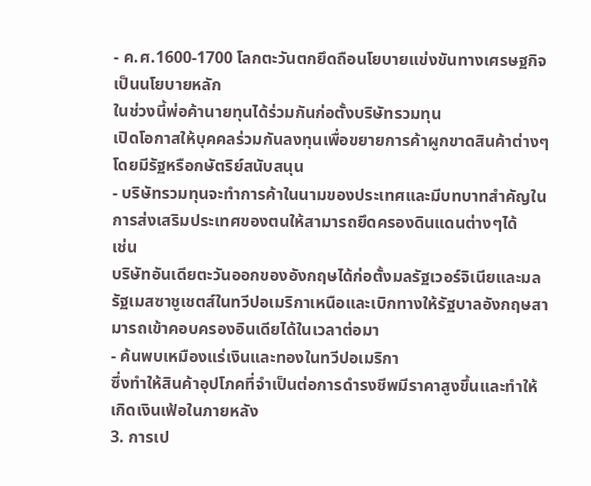- ค.ศ.1600-1700 โลกตะวันตกยึดถือนโยบายแข่งขันทางเศรษฐกิจเป็นนโยบายหลัก
ในช่วงนี้พ่อค้านายทุนได้ร่วมกันก่อตั้งบริษัทรวมทุน
เปิดโอกาสให้บุคคลร่วมกันลงทุนเพื่อขยายการค้าผูกขาดสินค้าต่างๆโดยมีรัฐหรือกษัตริย์สนับสนุน
- บริษัทรวมทุนจะทำการค้าในนามของประเทศและมีบทบาทสำคัญในการส่งเสริมประเทศของตนให้สามารถยึดครองดินแดนต่างๆได้
เช่น
บริษัทอันเดียตะวันออกของอังกฤษได้ก่อตั้งมลรัฐเวอร์จิเนียและมลรัฐเมสซาชูเชตส์ในทวีปอเมริกาเหนือและเบิกทางให้รัฐบาลอังกฤษสามารถเข้าคอบครองอินเดียได้ในเวลาต่อมา
- ค้นพบเหมืองแร่เงินและทองในทวีปอเมริกา
ซึ่งทำให้สินค้าอุปโภคที่จำเป็นต่อการดำรงชีพมีราคาสูงขึ้นและทำให้เกิดเงินเฟ้อในภายหลัง
3. การเป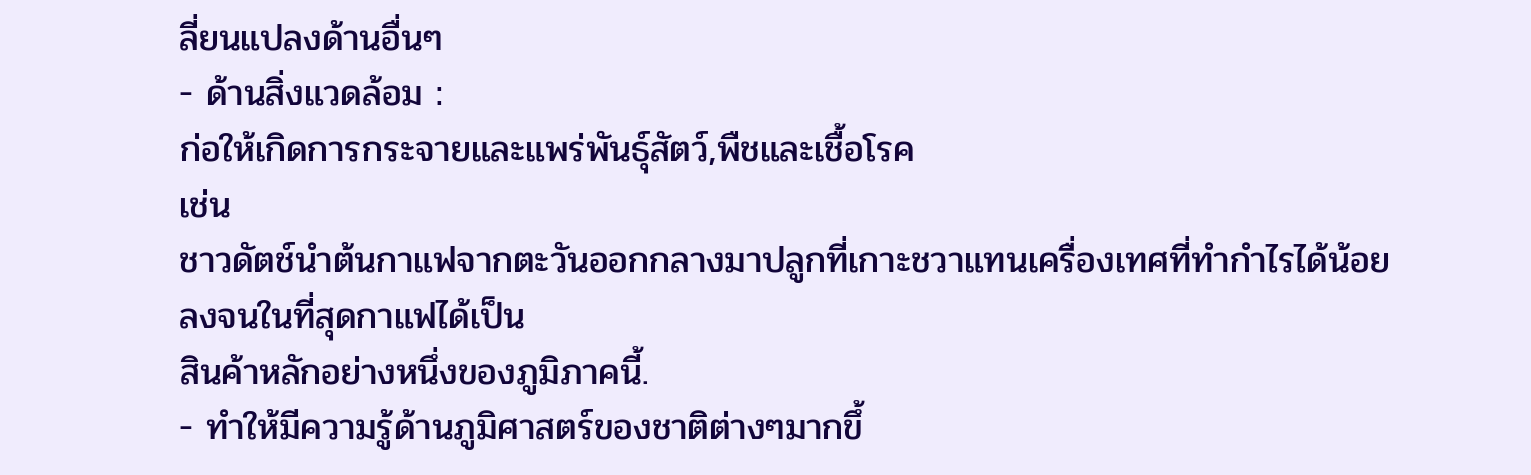ลี่ยนแปลงด้านอื่นๆ
- ด้านสิ่งแวดล้อม :
ก่อให้เกิดการกระจายและแพร่พันธุ์สัตว์,พืชและเชื้อโรค
เช่น
ชาวดัตช์นำต้นกาแฟจากตะวันออกกลางมาปลูกที่เกาะชวาแทนเครื่องเทศที่ทำกำไรได้น้อยลงจนในที่สุดกาแฟได้เป็น
สินค้าหลักอย่างหนึ่งของภูมิภาคนี้.
- ทำให้มีความรู้ด้านภูมิศาสตร์ของชาติต่างๆมากขึ้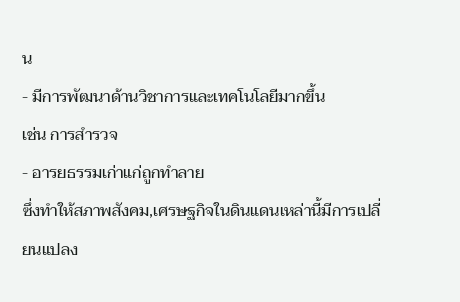น
- มีการพัฒนาด้านวิชาการและเทคโนโลยีมากขึ้น
เช่น การสำรวจ
- อารยธรรมเก่าแก่ถูกทำลาย
ซึ่งทำให้สภาพสังคม,เศรษฐกิจในดินแดนเหล่านี้มีการเปลี่ยนแปลง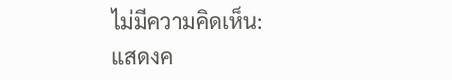ไม่มีความคิดเห็น:
แสดงค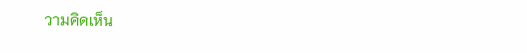วามคิดเห็น